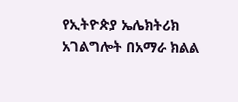የኢትዮጵያ ኤሌክትሪክ አገልግሎት በአማራ ክልል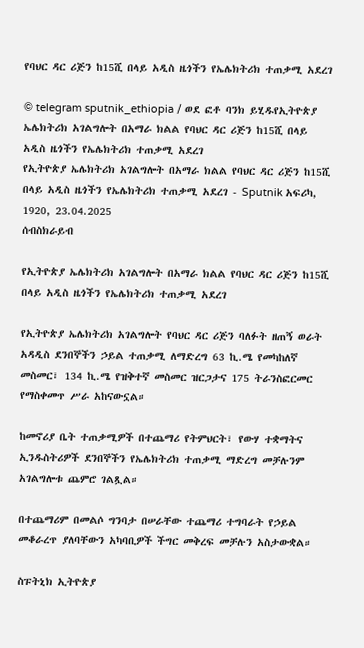የባህር ዳር ሪጅን ከ15ሺ በላይ አዲስ ዜጎችን የኤሌክትሪክ ተጠቃሚ አደረገ

© telegram sputnik_ethiopia / ወደ ፎቶ ባንክ ይሂዱየኢትዮጵያ ኤሌክትሪክ አገልግሎት በአማራ ክልል የባህር ዳር ሪጅን ከ15ሺ በላይ አዲስ ዜጎችን የኤሌክትሪክ ተጠቃሚ አደረገ
የኢትዮጵያ ኤሌክትሪክ አገልግሎት በአማራ ክልል የባህር ዳር ሪጅን ከ15ሺ በላይ አዲስ ዜጎችን የኤሌክትሪክ ተጠቃሚ አደረገ - Sputnik አፍሪካ, 1920, 23.04.2025
ሰብስክራይብ

የኢትዮጵያ ኤሌክትሪክ አገልግሎት በአማራ ክልል የባህር ዳር ሪጅን ከ15ሺ በላይ አዲስ ዜጎችን የኤሌክትሪክ ተጠቃሚ አደረገ

የኢትዮጵያ ኤሌክትሪክ አገልግሎት የባህር ዳር ሪጅን ባለፉት ዘጠኝ ወራት አዳዲስ ደንበኞችን ኃይል ተጠቃሚ ለማድረግ 63 ኪ.ሜ የመካከለኛ መስመር፣ 134 ኪ.ሜ የዝቅተኛ መስመር ዝርጋታና 175 ትራንስፎርመር የማስቀመጥ ሥራ አከናውኗል።

ከመኖሪያ ቤት ተጠቃሚዎች በተጨማሪ የትምህርት፣ የውሃ ተቋማትና ኢንዱስትሪዎች ደንበኞችን የኤሌክትሪክ ተጠቃሚ ማድረግ መቻሉንም አገልግሎቱ ጨምሮ ገልጿል።

በተጨማሪም በመልሶ ግንባታ በሠራቸው ተጨማሪ ተግባራት የኃይል መቆራረጥ ያለባቸውን አካባቢዎች ችግር መቅረፍ መቻሉን አስታውቋል።

ስፑትኒክ ኢትዮጵያ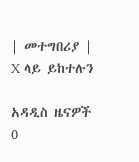| መተግበሪያ | X ላይ ይከተሉን

አዳዲስ ዜናዎች
0